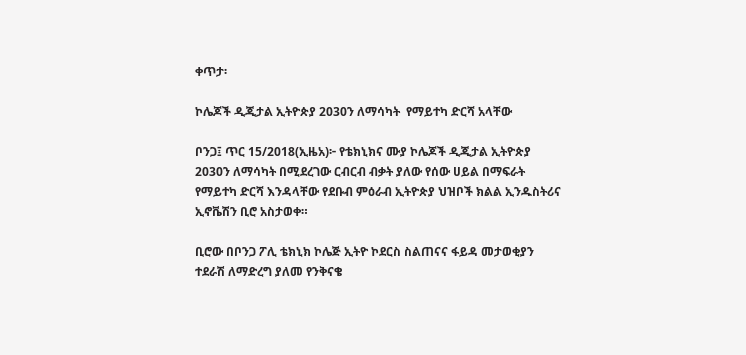ቀጥታ፡

ኮሌጆች ዲጂታል ኢትዮጵያ 2030ን ለማሳካት  የማይተካ ድርሻ አላቸው

ቦንጋ፤ ጥር 15/2018(ኢዜአ)፦ የቴክኒክና ሙያ ኮሌጆች ዲጂታል ኢትዮጵያ 2030ን ለማሳካት በሚደረገው ርብርብ ብቃት ያለው የሰው ሀይል በማፍራት የማይተካ ድርሻ እንዳላቸው የደቡብ ምዕራብ ኢትዮጵያ ህዝቦች ክልል ኢንዱስትሪና ኢኖቬሽን ቢሮ አስታወቀ።

ቢሮው በቦንጋ ፖሊ ቴክኒክ ኮሌጅ ኢትዮ ኮደርስ ስልጠናና ፋይዳ መታወቂያን ተደራሽ ለማድረግ ያለመ የንቅናቄ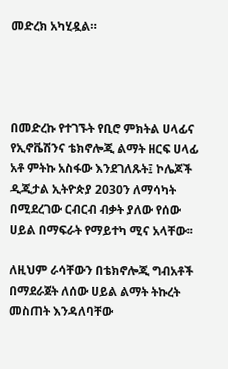መድረክ አካሂዷል።




በመድረኩ የተገኙት የቢሮ ምክትል ሀላፊና የኢኖቬሽንና ቴክኖሎጂ ልማት ዘርፍ ሀላፊ አቶ ምትኩ አስፋው እንደገለጹት፤ ኮሌጆች ዲጂታል ኢትዮጵያ 2030ን ለማሳካት በሚደረገው ርብርብ ብቃት ያለው የሰው ሀይል በማፍራት የማይተካ ሚና አላቸው፡፡

ለዚህም ራሳቸውን በቴክኖሎጂ ግብአቶች በማደራጀት ለሰው ሀይል ልማት ትኩረት መስጠት እንዳለባቸው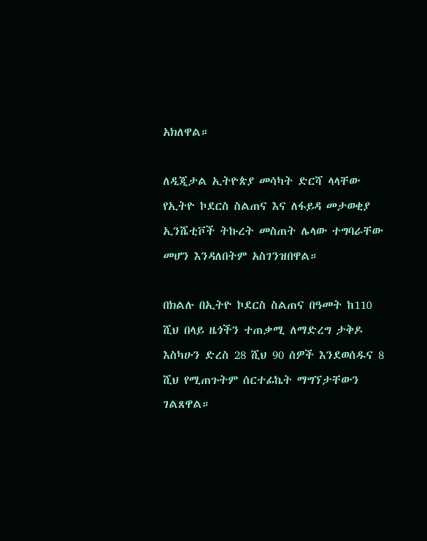አክለዋል።

ለዲጂታል ኢትዮጵያ መሳካት ድርሻ ላላቸው የኢትዮ ኮደርስ ስልጠና እና ለፋይዳ መታወቂያ ኢንሼቲቮች ትኩረት መስጠት ሌላው ተግባራቸው መሆን እንዳለበትም አስገንዝበዋል።

በክልሉ በኢትዮ ኮደርስ ስልጠና በዓመት ከ110 ሺህ በላይ ዜጎችን ተጠቃሚ ለማድረግ ታቅዶ እስካሁን ድረስ 28 ሺህ 90 ሰዎች እንደወሰዱና 8 ሺህ የሚጠጉትም ሰርተፊኬት ማግኘታቸውን ገልጸዋል።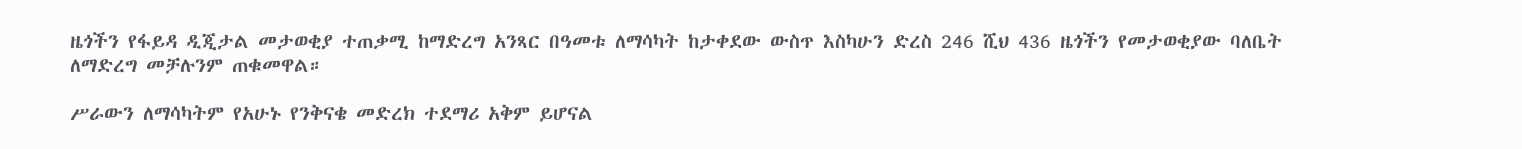ዜጎችን የፋይዳ ዲጂታል መታወቂያ ተጠቃሚ ከማድረግ አንጻር በዓመቱ ለማሳካት ከታቀደው ውስጥ እስካሁን ድረስ 246 ሺህ 436 ዜጎችን የመታወቂያው ባለቤት ለማድረግ መቻሉንም ጠቁመዋል።

ሥራውን ለማሳካትም የአሁኑ የንቅናቄ መድረክ ተደማሪ አቅም ይሆናል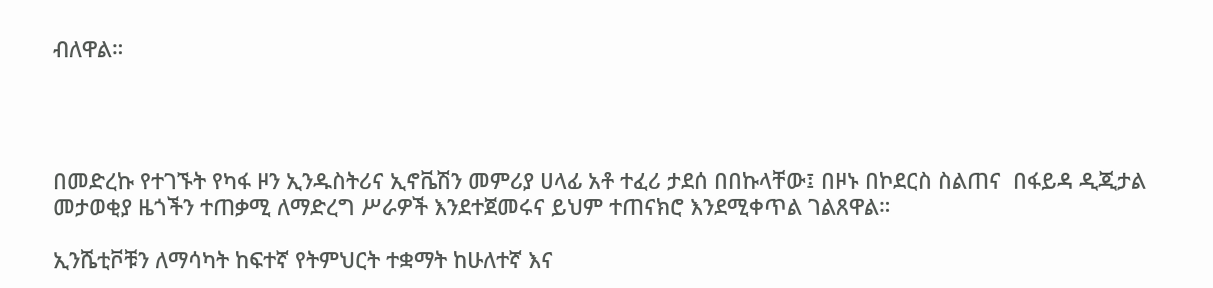ብለዋል።




በመድረኩ የተገኙት የካፋ ዞን ኢንዱስትሪና ኢኖቬሽን መምሪያ ሀላፊ አቶ ተፈሪ ታደሰ በበኩላቸው፤ በዞኑ በኮደርስ ስልጠና  በፋይዳ ዲጂታል መታወቂያ ዜጎችን ተጠቃሚ ለማድረግ ሥራዎች እንደተጀመሩና ይህም ተጠናክሮ እንደሚቀጥል ገልጸዋል።

ኢንሼቲቮቹን ለማሳካት ከፍተኛ የትምህርት ተቋማት ከሁለተኛ እና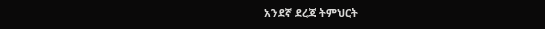አንደኛ ደረጃ ትምህርት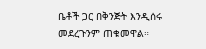ቤቶች ጋር በቅንጅት እንዲሰሩ መደረጉንም ጠቁመዋል።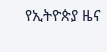የኢትዮጵያ ዜና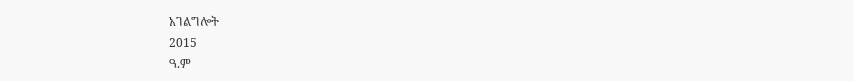አገልግሎት
2015
ዓ.ም